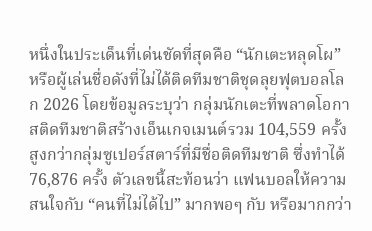หนึ่งในประเด็นที่เด่นชัดที่สุดคือ “นักเตะหลุดโผ” หรือผู้เล่นชื่อดังที่ไม่ได้ติดทีมชาติชุดลุยฟุตบอลโลก 2026 โดยข้อมูลระบุว่า กลุ่มนักเตะที่พลาดโอกาสติดทีมชาติสร้างเอ็นเกจเมนต์รวม 104,559 ครั้ง สูงกว่ากลุ่มซูเปอร์สตาร์ที่มีชื่อติดทีมชาติ ซึ่งทำได้ 76,876 ครั้ง ตัวเลขนี้สะท้อนว่า แฟนบอลให้ความสนใจกับ “คนที่ไม่ได้ไป” มากพอๆ กับ หรือมากกว่า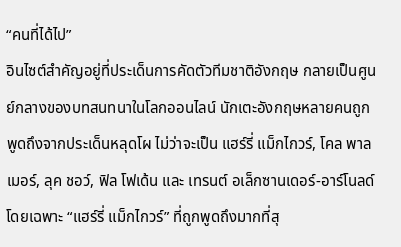“คนที่ได้ไป”
อินไซต์สำคัญอยู่ที่ประเด็นการคัดตัวทีมชาติอังกฤษ กลายเป็นศูนย์กลางของบทสนทนาในโลกออนไลน์ นักเตะอังกฤษหลายคนถูกพูดถึงจากประเด็นหลุดโผ ไม่ว่าจะเป็น แฮร์รี่ แม็กไกวร์, โคล พาลเมอร์, ลุค ชอว์, ฟิล โฟเด้น และ เทรนต์ อเล็กซานเดอร์-อาร์โนลด์ โดยเฉพาะ “แฮร์รี่ แม็กไกวร์” ที่ถูกพูดถึงมากที่สุ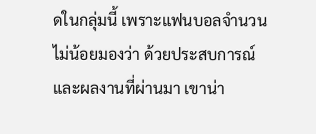ดในกลุ่มนี้ เพราะแฟนบอลจำนวนไม่น้อยมองว่า ด้วยประสบการณ์และผลงานที่ผ่านมา เขาน่า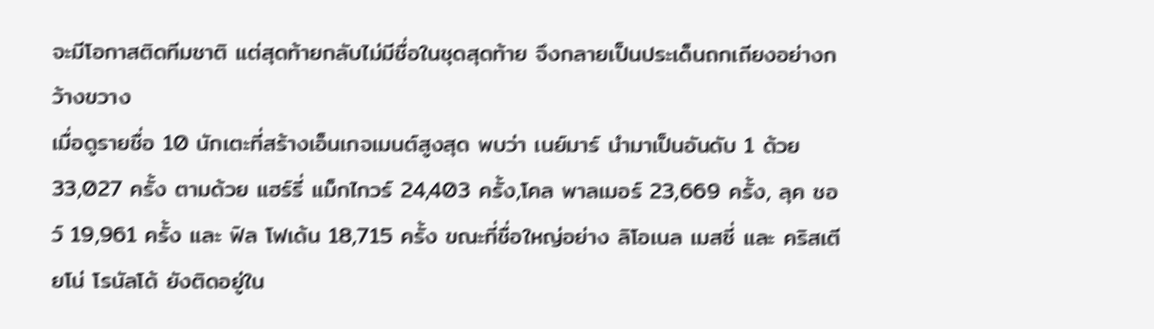จะมีโอกาสติดทีมชาติ แต่สุดท้ายกลับไม่มีชื่อในชุดสุดท้าย จึงกลายเป็นประเด็นถกเถียงอย่างกว้างขวาง
เมื่อดูรายชื่อ 10 นักเตะที่สร้างเอ็นเกจเมนต์สูงสุด พบว่า เนย์มาร์ นำมาเป็นอันดับ 1 ด้วย 33,027 ครั้ง ตามด้วย แฮร์รี่ แม็กไกวร์ 24,403 ครั้ง,โคล พาลเมอร์ 23,669 ครั้ง, ลุค ชอว์ 19,961 ครั้ง และ ฟิล โฟเด้น 18,715 ครั้ง ขณะที่ชื่อใหญ่อย่าง ลิโอเนล เมสซี่ และ คริสเตียโน่ โรนัลโด้ ยังติดอยู่ใน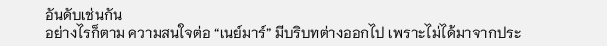อันดับเช่นกัน
อย่างไรก็ตาม ความสนใจต่อ “เนย์มาร์” มีบริบทต่างออกไป เพราะไม่ได้มาจากประ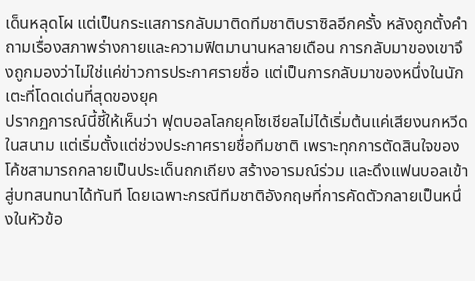เด็นหลุดโผ แต่เป็นกระแสการกลับมาติดทีมชาติบราซิลอีกครั้ง หลังถูกตั้งคำถามเรื่องสภาพร่างกายและความฟิตมานานหลายเดือน การกลับมาของเขาจึงถูกมองว่าไม่ใช่แค่ข่าวการประกาศรายชื่อ แต่เป็นการกลับมาของหนึ่งในนักเตะที่โดดเด่นที่สุดของยุค
ปรากฏการณ์นี้ชี้ให้เห็นว่า ฟุตบอลโลกยุคโซเชียลไม่ได้เริ่มต้นแค่เสียงนกหวีดในสนาม แต่เริ่มตั้งแต่ช่วงประกาศรายชื่อทีมชาติ เพราะทุกการตัดสินใจของโค้ชสามารถกลายเป็นประเด็นถกเถียง สร้างอารมณ์ร่วม และดึงแฟนบอลเข้าสู่บทสนทนาได้ทันที โดยเฉพาะกรณีทีมชาติอังกฤษที่การคัดตัวกลายเป็นหนึ่งในหัวข้อ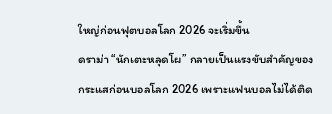ใหญ่ก่อนฟุตบอลโลก 2026 จะเริ่มขึ้น
ดราม่า “นักเตะหลุดโผ” กลายเป็นแรงขับสำคัญของกระแสก่อนบอลโลก 2026 เพราะแฟนบอลไม่ได้ติด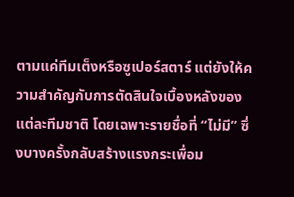ตามแค่ทีมเต็งหรือซูเปอร์สตาร์ แต่ยังให้ความสำคัญกับการตัดสินใจเบื้องหลังของแต่ละทีมชาติ โดยเฉพาะรายชื่อที่ “ไม่มี” ซึ่งบางครั้งกลับสร้างแรงกระเพื่อม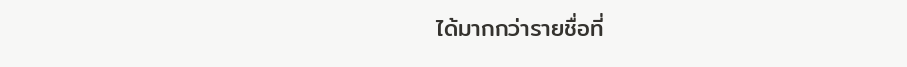ได้มากกว่ารายชื่อที่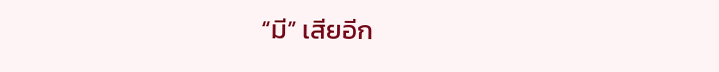“มี” เสียอีก